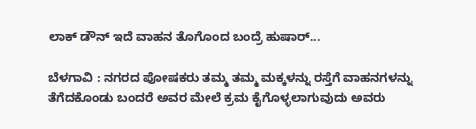ಲಾಕ್ ಡೌನ್ ಇದೆ ವಾಹನ ತೊಗೊಂದ ಬಂದ್ರೆ ಹುಷಾರ್...

ಬೆಳಗಾವಿ : ನಗರದ ಪೋಷಕರು ತಮ್ಮ ತಮ್ಮ ಮಕ್ಕಳನ್ನು ರಸ್ತೆಗೆ ವಾಹನಗಳನ್ನು ತೆಗೆದಕೊಂಡು‌ ಬಂದರೆ ಅವರ ಮೇಲೆ ಕ್ರಮ ಕೈಗೊಳ್ಳಲಾಗುವುದು ಅವರು‌‌‌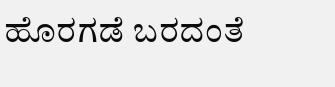ಹೊರಗಡೆ ಬರದಂತೆ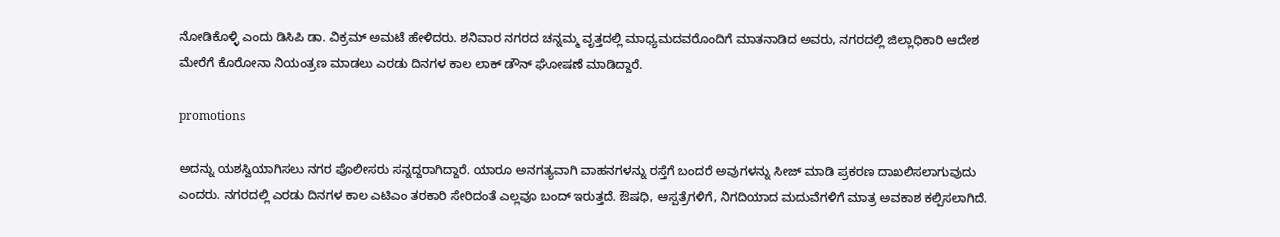ನೋಡಿಕೊಳ್ಳಿ ಎಂದು ಡಿಸಿಪಿ ಡಾ. ವಿಕ್ರಮ್ ಅಮಟೆ ಹೇಳಿದರು. ಶನಿವಾರ ನಗರದ ಚನ್ನಮ್ಮ ವೃತ್ತದಲ್ಲಿ ಮಾಧ್ಯಮದವರೊಂದಿಗೆ ಮಾತನಾಡಿದ ಅವರು, ನಗರದಲ್ಲಿ ಜಿಲ್ಲಾಧಿಕಾರಿ ಆದೇಶ ಮೇರೆಗೆ‌ ಕೊರೋನಾ ನಿಯಂತ್ರಣ ಮಾಡಲು ಎರಡು ದಿನಗಳ ಕಾಲ ಲಾಕ್ ಡೌನ್ ಘೋಷಣೆ ಮಾಡಿದ್ದಾರೆ.

promotions

ಅದನ್ನು ಯಶಸ್ವಿಯಾಗಿಸಲು ನಗರ ಪೊಲೀಸರು ಸನ್ನದ್ದರಾಗಿದ್ದಾರೆ. ಯಾರೂ ಅನಗತ್ಯವಾಗಿ ವಾಹನಗಳನ್ನು ರಸ್ತೆಗೆ ಬಂದರೆ ಅವುಗಳನ್ನು ಸೀಜ್ ಮಾಡಿ ಪ್ರಕರಣ ದಾಖಲಿಸಲಾಗುವುದು ಎಂದರು. ನಗರದಲ್ಲಿ ಎರಡು ದಿನಗಳ ಕಾಲ ಎಟಿಎಂ ತರಕಾರಿ ಸೇರಿದಂತೆ ಎಲ್ಲವೂ ಬಂದ್ ಇರುತ್ತದೆ. ಔಷಧಿ, ಆಸ್ಪತ್ರೆಗಳಿಗೆ, ನಿಗದಿಯಾದ ಮದುವೆಗಳಿಗೆ ಮಾತ್ರ ಅವಕಾಶ ಕಲ್ಪಿಸಲಾಗಿದೆ.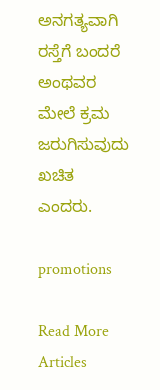ಅನಗತ್ಯವಾಗಿ ರಸ್ತೆಗೆ ಬಂದರೆ ಅಂಥವರ ಮೇಲೆ ಕ್ರಮ ಜರುಗಿಸುವುದು ಖಚಿತ ಎಂದರು.

promotions

Read More Articles